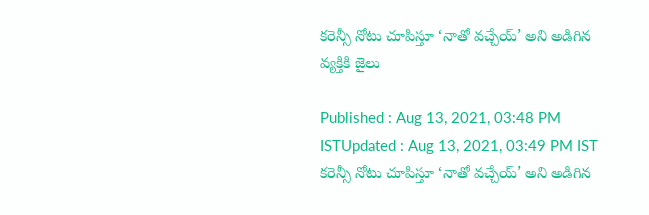కరెన్సీ నోటు చూపిస్తూ ‘నాతో వచ్చేయ్’ అని అడిగిన వ్యక్తికి జైలు

Published : Aug 13, 2021, 03:48 PM ISTUpdated : Aug 13, 2021, 03:49 PM IST
కరెన్సీ నోటు చూపిస్తూ ‘నాతో వచ్చేయ్’ అని అడిగిన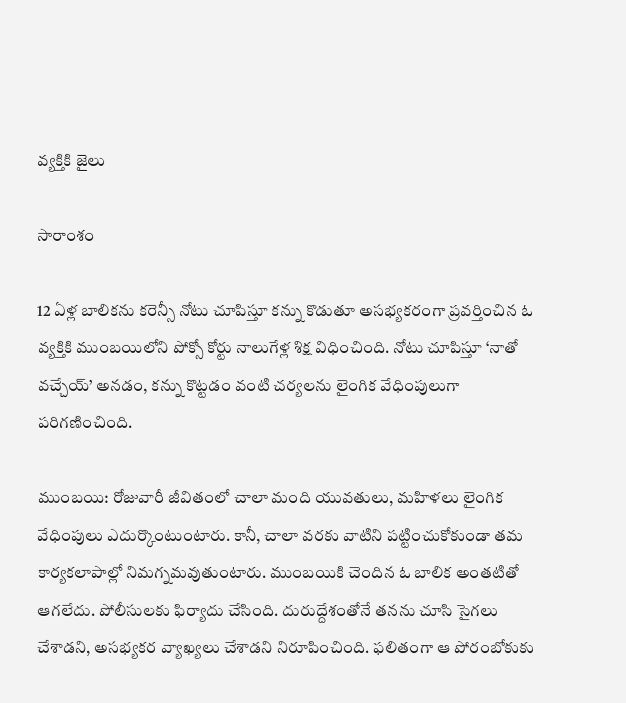వ్యక్తికి జైలు

సారాంశం

12 ఏళ్ల బాలికను కరెన్సీ నోటు చూపిస్తూ కన్ను కొడుతూ అసభ్యకరంగా ప్రవర్తించిన ఓ వ్యక్తికి ముంబయిలోని పోక్సో కోర్టు నాలుగేళ్ల శిక్ష విధించింది. నోటు చూపిస్తూ ‘నాతో వచ్చేయ్’ అనడం, కన్ను కొట్టడం వంటి చర్యలను లైంగిక వేధింపులుగా పరిగణించింది.

ముంబయి: రోజువారీ జీవితంలో చాలా మంది యువతులు, మహిళలు లైంగిక వేధింపులు ఎదుర్కొంటుంటారు. కానీ, చాలా వరకు వాటిని పట్టించుకోకుండా తమ కార్యకలాపాల్లో నిమగ్నమవుతుంటారు. ముంబయికి చెందిన ఓ బాలిక అంతటితో ఆగలేదు. పోలీసులకు ఫిర్యాదు చేసింది. దురుద్దేశంతోనే తనను చూసి సైగలు చేశాడని, అసభ్యకర వ్యాఖ్యలు చేశాడని నిరూపించింది. ఫలితంగా ఆ పోరంబోకుకు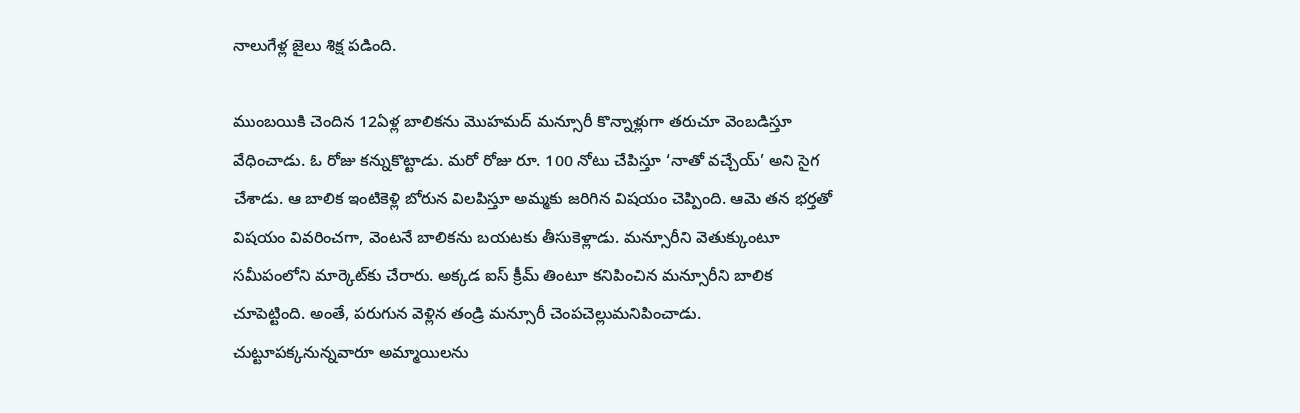నాలుగేళ్ల జైలు శిక్ష పడింది.

ముంబయికి చెందిన 12ఏళ్ల బాలికను మొహమద్ మన్సూరీ కొన్నాళ్లుగా తరుచూ వెంబడిస్తూ వేధించాడు. ఓ రోజు కన్నుకొట్టాడు. మరో రోజు రూ. 100 నోటు చేపిస్తూ ‘నాతో వచ్చేయ్’ అని సైగ చేశాడు. ఆ బాలిక ఇంటికెళ్లి బోరున విలపిస్తూ అమ్మకు జరిగిన విషయం చెప్పింది. ఆమె తన భర్తతో విషయం వివరించగా, వెంటనే బాలికను బయటకు తీసుకెళ్లాడు. మన్సూరీని వెతుక్కుంటూ సమీపంలోని మార్కెట్‌కు చేరారు. అక్కడ ఐస్ క్రీమ్ తింటూ కనిపించిన మన్సూరీని బాలిక చూపెట్టింది. అంతే, పరుగున వెళ్లిన తండ్రి మన్సూరీ చెంపచెల్లుమనిపించాడు. చుట్టూపక్కనున్నవారూ అమ్మాయిలను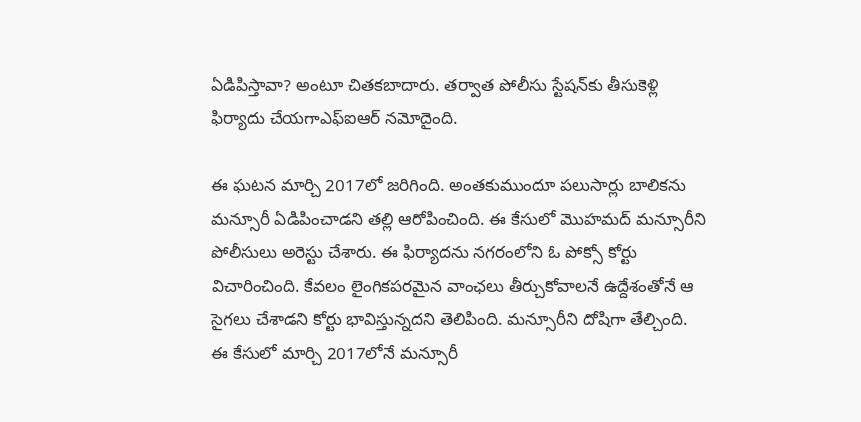ఏడిపిస్తావా? అంటూ చితకబాదారు. తర్వాత పోలీసు స్టేషన్‌కు తీసుకెళ్లి ఫిర్యాదు చేయగాఎఫ్ఐఆర్ నమోదైంది.

ఈ ఘటన మార్చి 2017లో జరిగింది. అంతకుముందూ పలుసార్లు బాలికను మన్సూరీ ఏడిపించాడని తల్లి ఆరోపించింది. ఈ కేసులో మొహమద్ మన్సూరీని పోలీసులు అరెస్టు చేశారు. ఈ ఫిర్యాదను నగరంలోని ఓ పోక్సో కోర్టు విచారించింది. కేవలం లైంగికపరమైన వాంఛలు తీర్చుకోవాలనే ఉద్దేశంతోనే ఆ సైగలు చేశాడని కోర్టు భావిస్తున్నదని తెలిపింది. మన్సూరీని దోషిగా తేల్చింది. ఈ కేసులో మార్చి 2017లోనే మన్సూరీ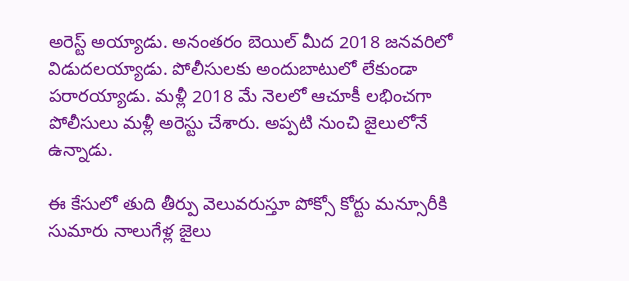అరెస్ట్ అయ్యాడు. అనంతరం బెయిల్ మీద 2018 జనవరిలో విడుదలయ్యాడు. పోలీసులకు అందుబాటులో లేకుండా పరారయ్యాడు. మళ్లీ 2018 మే నెలలో ఆచూకీ లభించగా పోలీసులు మళ్లీ అరెస్టు చేశారు. అప్పటి నుంచి జైలులోనే ఉన్నాడు.

ఈ కేసులో తుది తీర్పు వెలువరుస్తూ పోక్సో కోర్టు మన్సూరీకి సుమారు నాలుగేళ్ల జైలు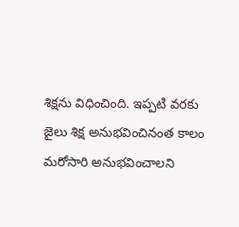శిక్షను విధించింది. ఇప్పటి వరకు జైలు శిక్ష అనుభవించినంత కాలం మరోసారి అనుభవించాలని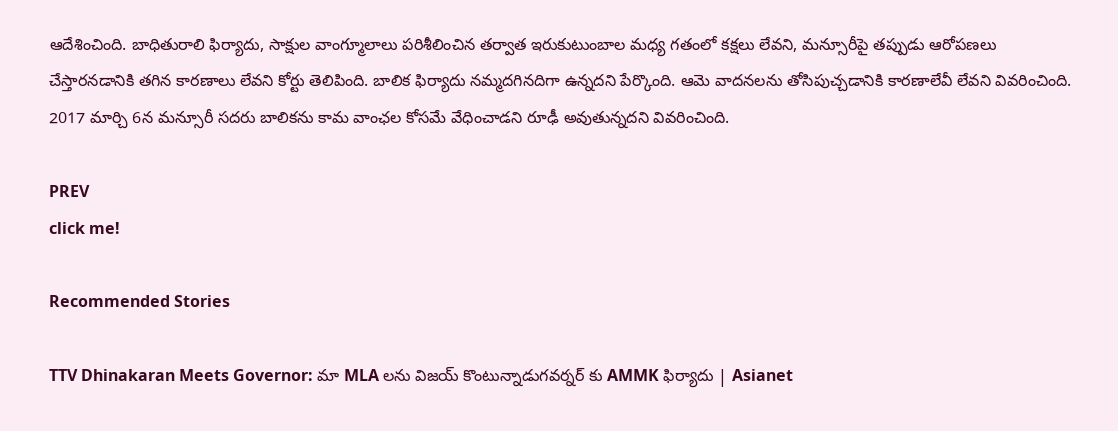ఆదేశించింది. బాధితురాలి ఫిర్యాదు, సాక్షుల వాంగ్మూలాలు పరిశీలించిన తర్వాత ఇరుకుటుంబాల మధ్య గతంలో కక్షలు లేవని, మన్సూరీపై తప్పుడు ఆరోపణలు చేస్తారనడానికి తగిన కారణాలు లేవని కోర్టు తెలిపింది. బాలిక ఫిర్యాదు నమ్మదగినదిగా ఉన్నదని పేర్కొంది. ఆమె వాదనలను తోసిపుచ్చడానికి కారణాలేవీ లేవని వివరించింది. 2017 మార్చి 6న మన్సూరీ సదరు బాలికను కామ వాంఛల కోసమే వేధించాడని రూఢీ అవుతున్నదని వివరించింది.

PREV
click me!

Recommended Stories

TTV Dhinakaran Meets Governor: మా MLA లను విజయ్ కొంటున్నాడుగవర్నర్ కు AMMK ఫిర్యాదు | Asianet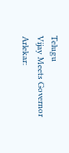Telugu
Vijay Meets Governor Arlekar: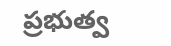ప్రభుత్వ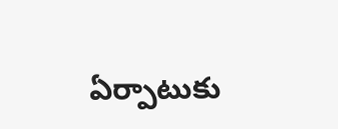ఏర్పాటుకు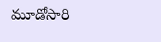మూడోసారి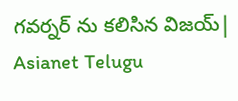గవర్నర్ ను కలిసిన విజయ్| Asianet Telugu